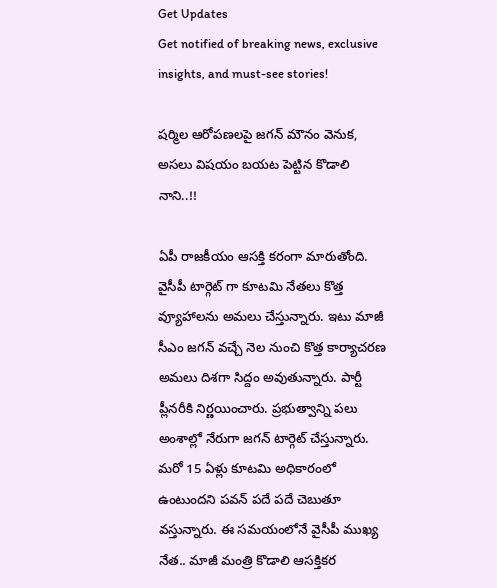Get Updates
Get notified of breaking news, exclusive insights, and must-see stories!

షర్మిల ఆరోపణలపై జగన్ మౌనం వెనుక, అసలు విషయం బయట పెట్టిన కొడాలి నాని..!!

ఏపీ రాజకీయం ఆసక్తి కరంగా మారుతోంది. వైసీపీ టార్గెట్ గా కూటమి నేతలు కొత్త వ్యూహాలను అమలు చేస్తున్నారు. ఇటు మాజీ సీఎం జగన్ వచ్చే నెల నుంచి కొత్త కార్యాచరణ అమలు దిశగా సిద్దం అవుతున్నారు. పార్టీ ప్లీనరీకి నిర్ణయించారు. ప్రభుత్వాన్ని పలు అంశాల్లో నేరుగా జగన్ టార్గెట్ చేస్తున్నారు. మరో 15 ఏళ్లు కూటమి అధికారంలో ఉంటుందని పవన్ పదే పదే చెబుతూ వస్తున్నారు. ఈ సమయంలోనే వైసీపీ ముఖ్య నేత.. మాజీ మంత్రి కొడాలి ఆసక్తికర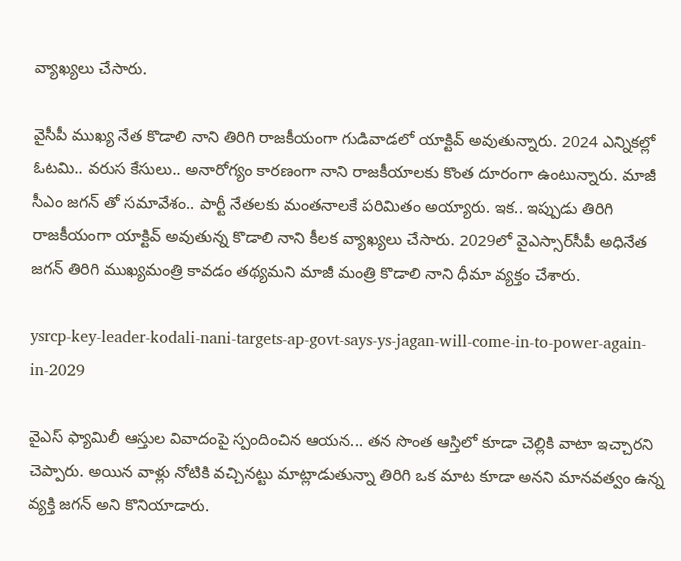వ్యాఖ్యలు చేసారు.

వైసీపీ ముఖ్య నేత కొడాలి నాని తిరిగి రాజకీయంగా గుడివాడలో యాక్టివ్ అవుతున్నారు. 2024 ఎన్నికల్లో ఓటమి.. వరుస కేసులు.. అనారోగ్యం కారణంగా నాని రాజకీయాలకు కొంత దూరంగా ఉంటున్నారు. మాజీ సీఎం జగన్ తో సమావేశం.. పార్టీ నేతలకు మంతనాలకే పరిమితం అయ్యారు. ఇక.. ఇప్పుడు తిరిగి రాజకీయంగా యాక్టివ్ అవుతున్న కొడాలి నాని కీలక వ్యాఖ్యలు చేసారు. 2029లో వైఎస్సార్‌సీపీ అధినేత జగన్‌ తిరిగి ముఖ్యమంత్రి కావడం తథ్యమని మాజీ మంత్రి కొడాలి నాని ధీమా వ్యక్తం చేశారు.

ysrcp-key-leader-kodali-nani-targets-ap-govt-says-ys-jagan-will-come-in-to-power-again-in-2029

వైఎస్ ఫ్యామిలీ ఆస్తుల వివాదంపై స్పందించిన ఆయన... తన సొంత ఆస్తిలో కూడా చెల్లికి వాటా ఇచ్చారని చెప్పారు. అయిన వాళ్లు నోటికి వచ్చినట్టు మాట్లాడుతున్నా తిరిగి ఒక మాట కూడా అనని మానవత్వం ఉన్న వ్యక్తి జగన్ అని కొనియాడారు.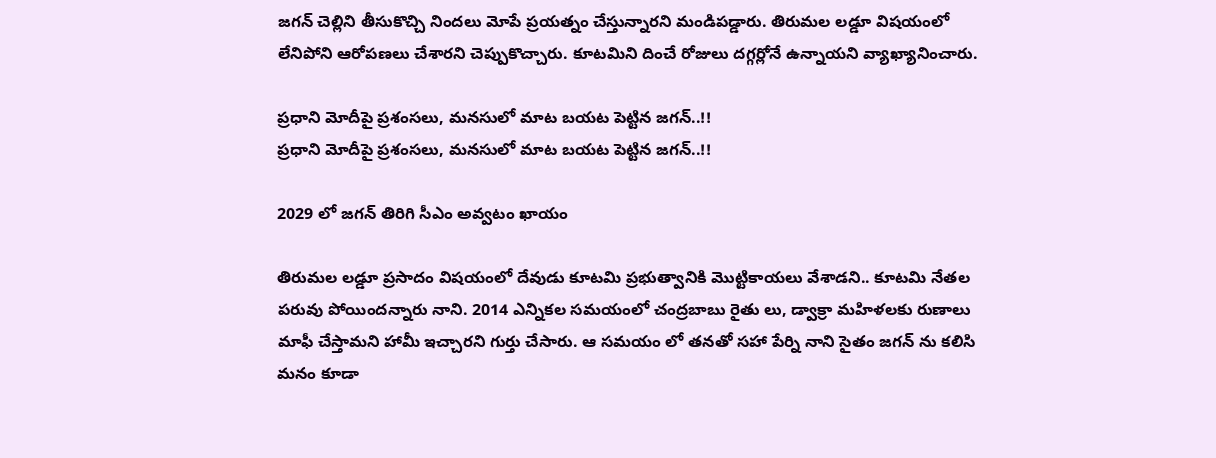జగన్ చెల్లిని తీసుకొచ్చి నిందలు మోపే ప్రయత్నం చేస్తున్నారని మండిపడ్డారు. తిరుమల లడ్డూ విషయంలో లేనిపోని ఆరోపణలు చేశారని చెప్పుకొచ్చారు. కూటమిని దించే రోజులు దగ్గర్లోనే ఉన్నాయని వ్యాఖ్యానించారు.

ప్రధాని మోదీపై ప్రశంసలు, మనసులో మాట బయట పెట్టిన జగన్..!!
ప్రధాని మోదీపై ప్రశంసలు, మనసులో మాట బయట పెట్టిన జగన్..!!

2029 లో జగన్ తిరిగి సీఎం అవ్వటం ఖాయం

తిరుమల లడ్డూ ప్రసాదం విషయంలో దేవుడు కూటమి ప్రభుత్వానికి మొట్టికాయలు వేశాడని.. కూటమి నేతల పరువు పోయిందన్నారు నాని. 2014 ఎన్నికల సమయంలో చంద్రబాబు రైతు లు, డ్వాక్రా మహిళలకు రుణాలు మాఫీ చేస్తామని హామీ ఇచ్చారని గుర్తు చేసారు. ఆ సమయం లో తనతో సహా పేర్ని నాని సైతం జగన్ ను కలిసి మనం కూడా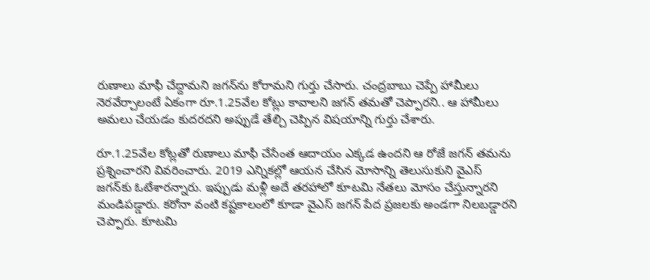రుణాలు మాఫీ చేద్దామని జగన్‌ను కోరామని గుర్తు చేసారు. చంద్రబాబు చెప్పే హామీలు నెరవేర్చాలంటే ఏకంగా రూ.1.25వేల కోట్లు కావాలని జగన్ తమతో చెప్పారని.. ఆ హామీలు అమలు చేయడం కుదరదని అప్పుడే తేల్చి చెప్పిన విషయాన్ని గుర్తు చేశారు.

రూ.1.25వేల కోట్లతో రుణాలు మాఫీ చేసేంత ఆదాయం ఎక్కడ ఉందని ఆ రోజే జగన్ తమను ప్రశ్నించారని వివరించారు. 2019 ఎన్నికల్లో ఆయన చేసిన మోసాన్ని తెలుసుకుని వైఎస్ జగన్‌కు ఓటేశారన్నారు. ఇప్పుడు మళ్లీ అదే తరహాలో కూటమి నేతలు మోసం చేస్తున్నారని మండిపడ్డారు. కరోనా వంటి కష్టకాలంలో కూడా వైఎస్ జగన్ పేద ప్రజలకు అండగా నిలబడ్డారని చెప్పారు. కూటమి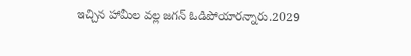ఇచ్చిన హామీల వల్ల జగన్ ఓడిపోయారన్నారు.2029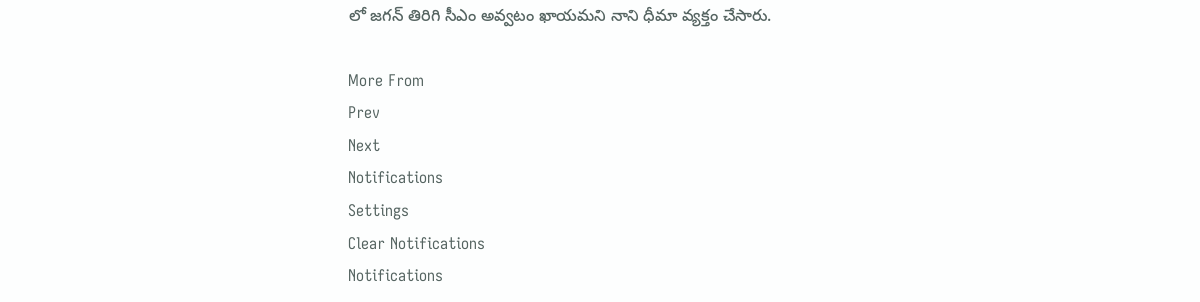లో జగన్ తిరిగి సీఎం అవ్వటం ఖాయమని నాని ధీమా వ్యక్తం చేసారు.

More From
Prev
Next
Notifications
Settings
Clear Notifications
Notifications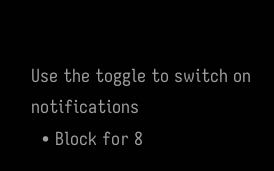Use the toggle to switch on notifications
  • Block for 8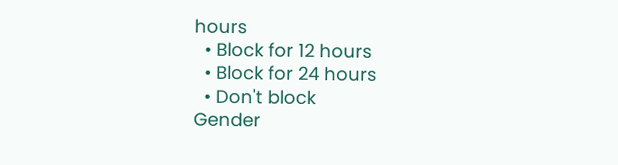hours
  • Block for 12 hours
  • Block for 24 hours
  • Don't block
Gender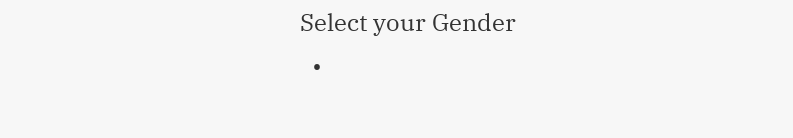Select your Gender
  •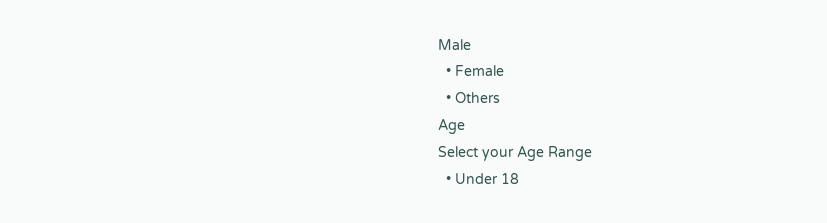Male
  • Female
  • Others
Age
Select your Age Range
  • Under 18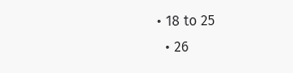• 18 to 25
  • 26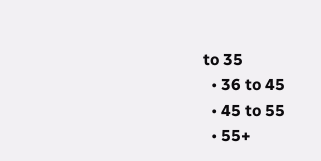to 35
  • 36 to 45
  • 45 to 55
  • 55+